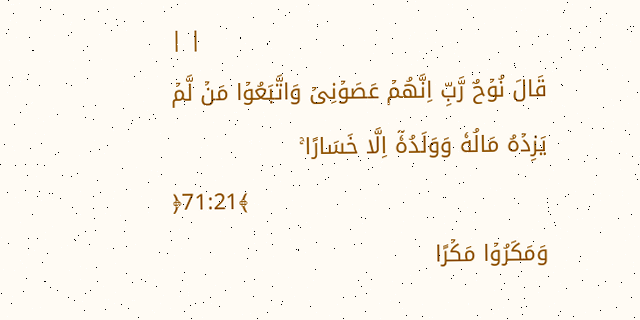| |
قَالَ نُوۡحٌ رَّبِّ اِنَّهُمۡ عَصَوۡنِىۡ وَاتَّبَعُوۡا مَنۡ لَّمۡ يَزِدۡهُ مَالُهٗ وَوَلَدُهٗۤ اِلَّا خَسَارًا ۚ
﴿71:21﴾
وَمَكَرُوۡا مَكۡرًا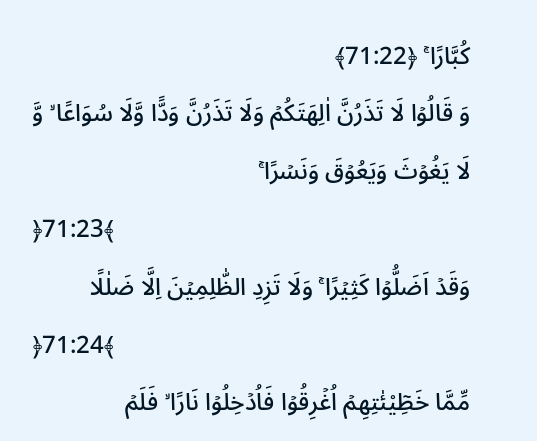كُبَّارًا ۚ ﴿71:22﴾
وَ قَالُوۡا لَا تَذَرُنَّ اٰلِهَتَكُمۡ وَلَا تَذَرُنَّ وَدًّا وَّلَا سُوَاعًا ۙ وَّ لَا يَغُوۡثَ وَيَعُوۡقَ وَنَسۡرًا ۚ
﴿71:23﴾
وَقَدۡ اَضَلُّوۡا كَثِيۡرًا ۚ وَلَا تَزِدِ الظّٰلِمِيۡنَ اِلَّا ضَلٰلًا
﴿71:24﴾
مِّمَّا خَطِٓيْئٰتِهِمۡ اُغۡرِقُوۡا فَاُدۡخِلُوۡا نَارًا ۙ فَلَمۡ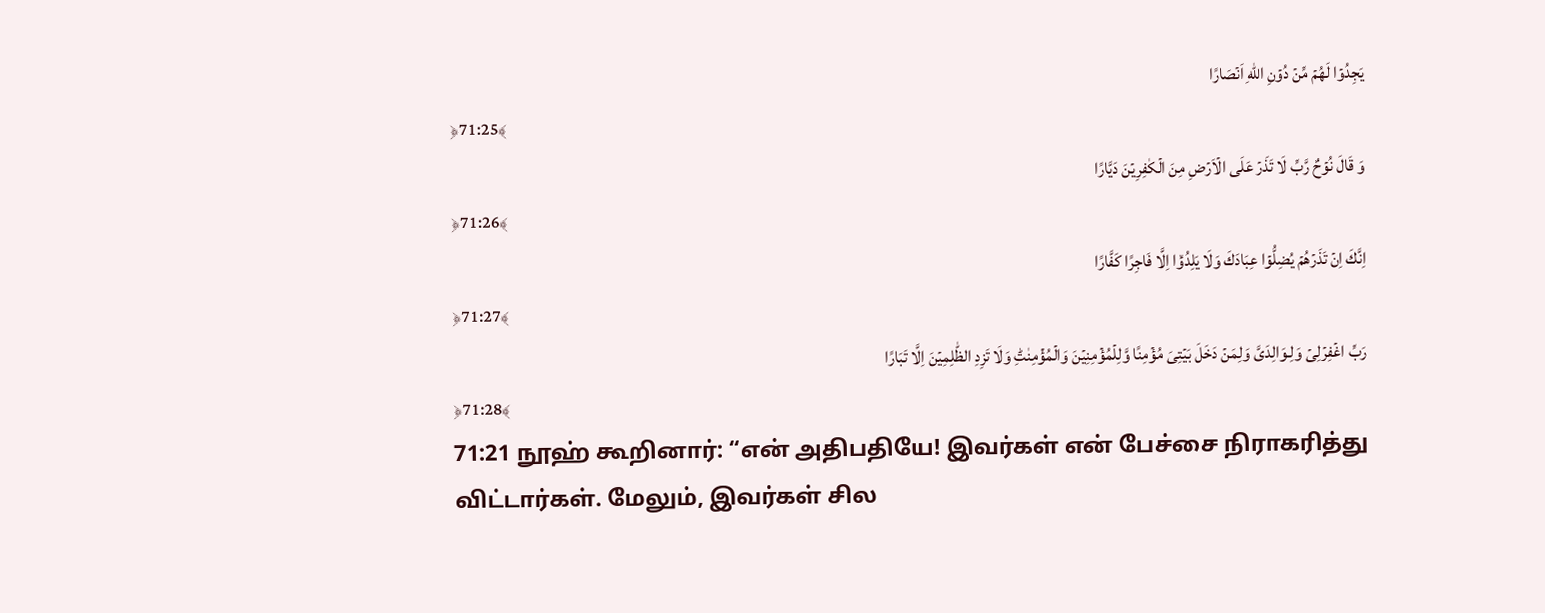يَجِدُوۡا لَهُمۡ مِّنۡ دُوۡنِ اللّٰهِ اَنۡصَارًا
﴿71:25﴾
وَ قَالَ نُوۡحٌ رَّبِّ لَا تَذَرۡ عَلَى الۡاَرۡضِ مِنَ الۡكٰفِرِيۡنَ دَيَّارًا
﴿71:26﴾
اِنَّكَ اِنۡ تَذَرۡهُمۡ يُضِلُّوۡا عِبَادَكَ وَلَا يَلِدُوۡۤا اِلَّا فَاجِرًا كَفَّارًا
﴿71:27﴾
رَبِّ اغۡفِرۡلِىۡ وَلِـوَالِدَىَّ وَلِمَنۡ دَخَلَ بَيۡتِىَ مُؤۡمِنًا وَّلِلۡمُؤۡمِنِيۡنَ وَالۡمُؤۡمِنٰتِؕ وَلَا تَزِدِ الظّٰلِمِيۡنَ اِلَّا تَبَارًا
﴿71:28﴾
71:21 நூஹ் கூறினார்: “என் அதிபதியே! இவர்கள் என் பேச்சை நிராகரித்து விட்டார்கள். மேலும், இவர்கள் சில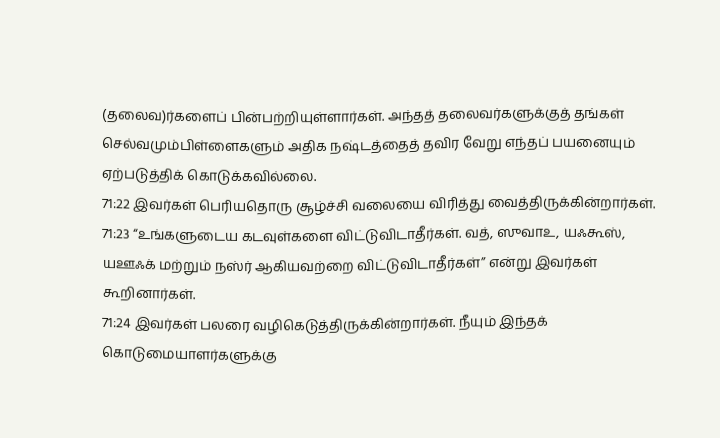(தலைவ)ர்களைப் பின்பற்றியுள்ளார்கள். அந்தத் தலைவர்களுக்குத் தங்கள் செல்வமும்பிள்ளைகளும் அதிக நஷ்டத்தைத் தவிர வேறு எந்தப் பயனையும் ஏற்படுத்திக் கொடுக்கவில்லை.
71:22 இவர்கள் பெரியதொரு சூழ்ச்சி வலையை விரித்து வைத்திருக்கின்றார்கள்.
71:23 “உங்களுடைய கடவுள்களை விட்டுவிடாதீர்கள். வத், ஸுவாஉ, யஃகூஸ், யஊஃக் மற்றும் நஸ்ர் ஆகியவற்றை விட்டுவிடாதீர்கள்” என்று இவர்கள் கூறினார்கள்.
71:24 இவர்கள் பலரை வழிகெடுத்திருக்கின்றார்கள். நீயும் இந்தக் கொடுமையாளர்களுக்கு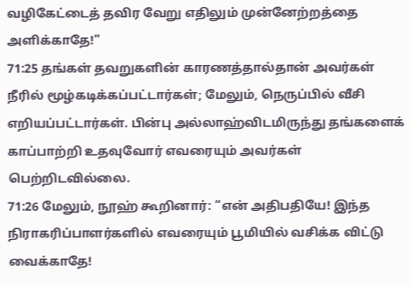வழிகேட்டைத் தவிர வேறு எதிலும் முன்னேற்றத்தை அளிக்காதே!”
71:25 தங்கள் தவறுகளின் காரணத்தால்தான் அவர்கள் நீரில் மூழ்கடிக்கப்பட்டார்கள்; மேலும், நெருப்பில் வீசி எறியப்பட்டார்கள். பின்பு அல்லாஹ்விடமிருந்து தங்களைக் காப்பாற்றி உதவுவோர் எவரையும் அவர்கள் பெற்றிடவில்லை.
71:26 மேலும், நூஹ் கூறினார்: “என் அதிபதியே! இந்த நிராகரிப்பாளர்களில் எவரையும் பூமியில் வசிக்க விட்டு வைக்காதே!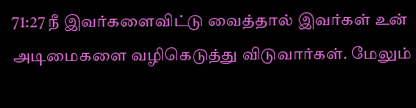71:27 நீ இவர்களைவிட்டு வைத்தால் இவர்கள் உன் அடிமைகளை வழிகெடுத்து விடுவார்கள். மேலும்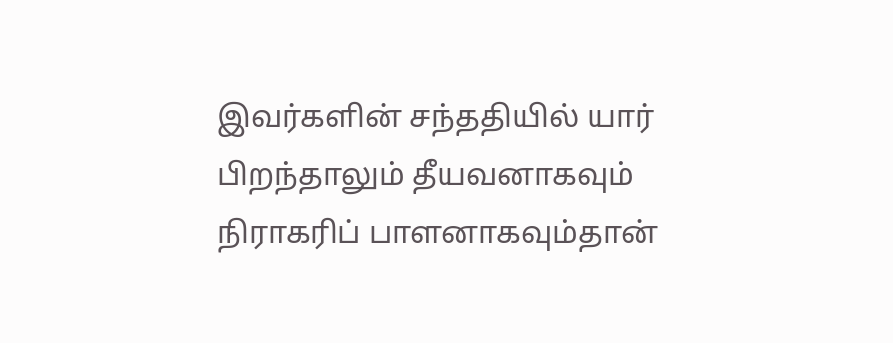இவர்களின் சந்ததியில் யார் பிறந்தாலும் தீயவனாகவும் நிராகரிப் பாளனாகவும்தான்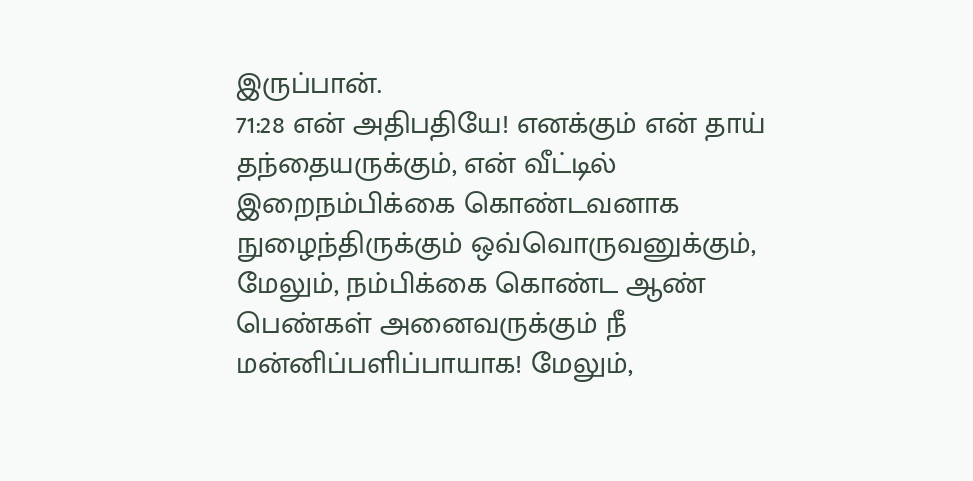இருப்பான்.
71:28 என் அதிபதியே! எனக்கும் என் தாய் தந்தையருக்கும், என் வீட்டில் இறைநம்பிக்கை கொண்டவனாக நுழைந்திருக்கும் ஒவ்வொருவனுக்கும், மேலும், நம்பிக்கை கொண்ட ஆண் பெண்கள் அனைவருக்கும் நீ மன்னிப்பளிப்பாயாக! மேலும்,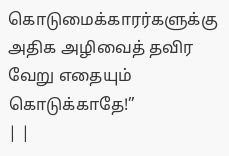கொடுமைக்காரர்களுக்கு அதிக அழிவைத் தவிர வேறு எதையும் கொடுக்காதே!”
| |